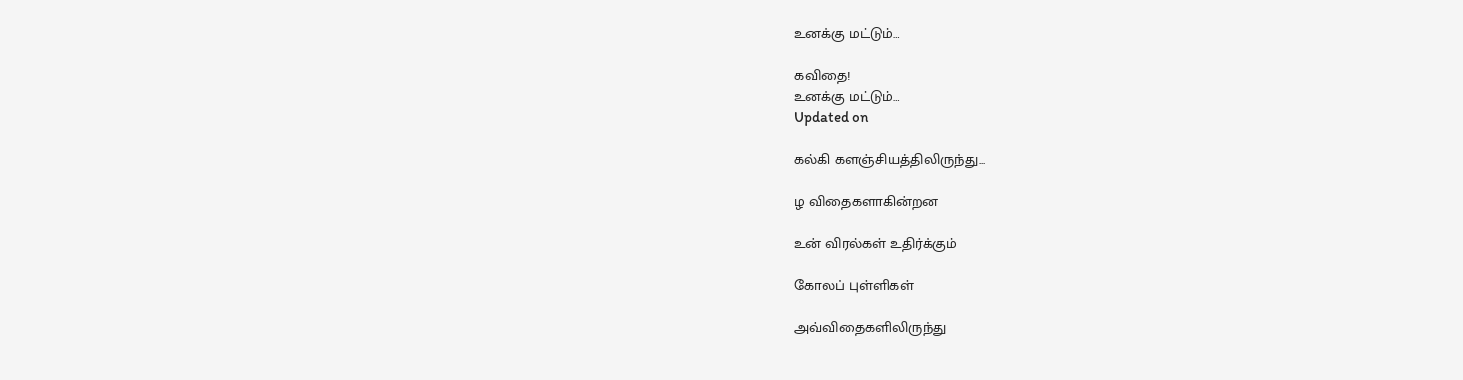உனக்கு மட்டும்…

கவிதை!
உனக்கு மட்டும்…
Updated on

கல்கி களஞ்சியத்திலிருந்து...

ழ விதைகளாகின்றன

உன் விரல்கள் உதிர்க்கும்

கோலப் புள்ளிகள்

அவ்விதைகளிலிருந்து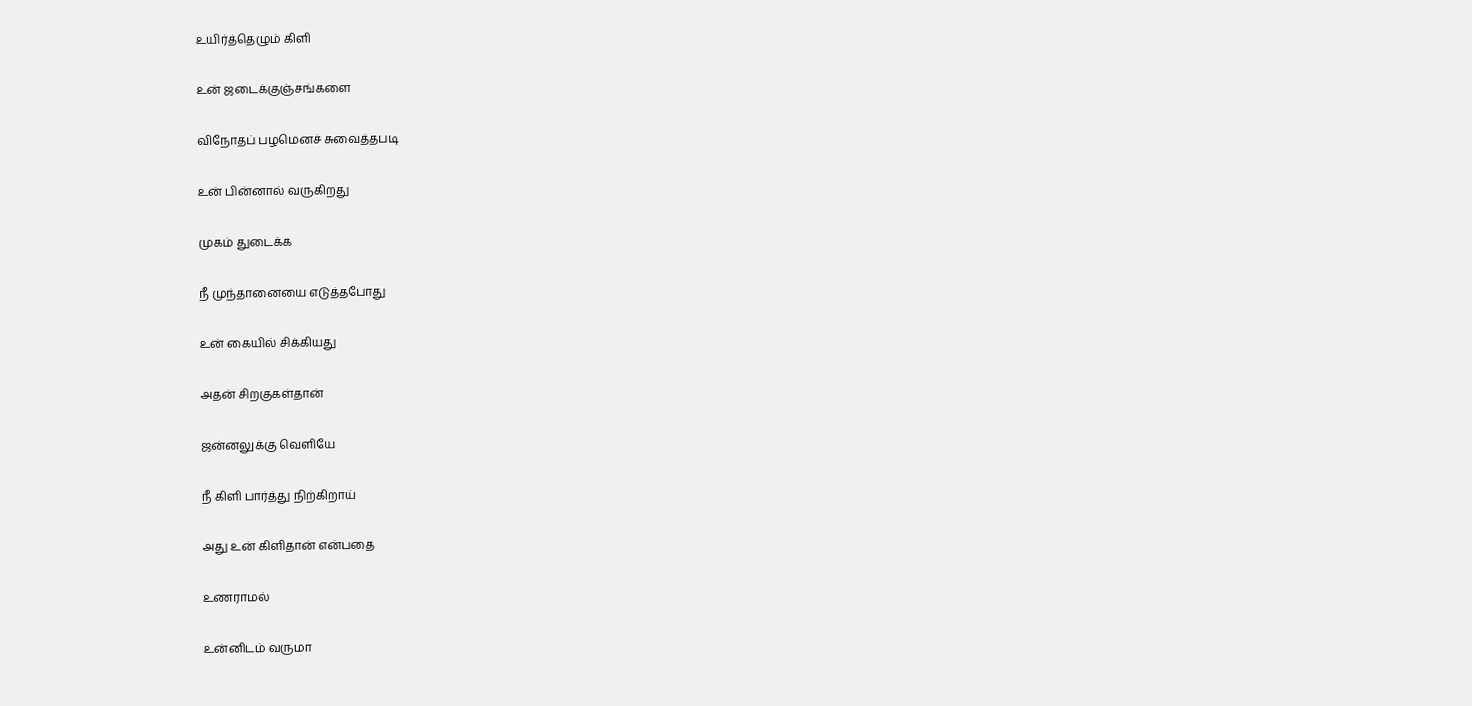உயிர்த்தெழும் கிளி

உன் ஜடைக்குஞ்சங்களை

விநோதப் பழமெனச் சுவைத்தபடி

உன் பின்னால் வருகிறது

முகம் துடைக்க

நீ முந்தானையை எடுத்தபோது

உன் கையில் சிக்கியது

அதன் சிறகுகள்தான்

ஜன்னலுக்கு வெளியே

நீ கிளி பார்த்து நிற்கிறாய்

அது உன் கிளிதான் என்பதை

உணராமல்

உன்னிடம் வருமா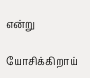என்று

யோசிக்கிறாய்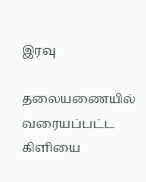இரவு

தலையணையில் வரையப்பட்ட கிளியை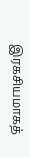இரகசியமாகத்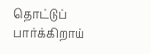தொட்டுப் பார்க்கிறாய்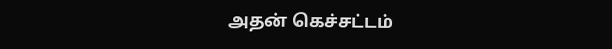அதன் கெச்சட்டம்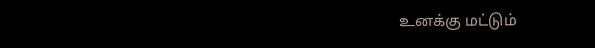உனக்கு மட்டும்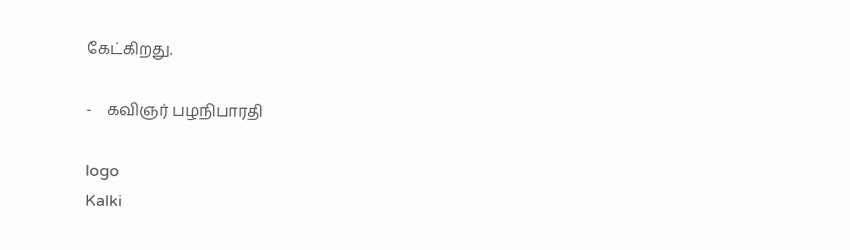கேட்கிறது.

-    கவிஞர் பழநிபாரதி

logo
Kalki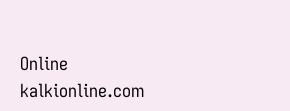Online
kalkionline.com